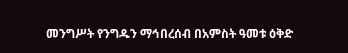መንግሥት የንግዱን ማኅበረሰብ በአምስት ዓመቱ ዕቅድ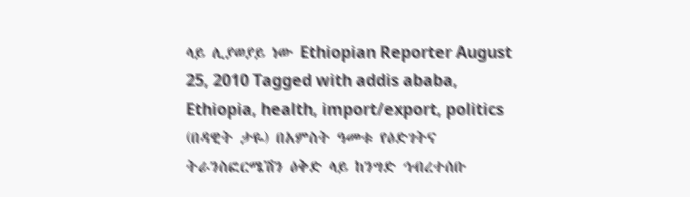ላይ ሊያወያይ ነው Ethiopian Reporter August 25, 2010 Tagged with addis ababa, Ethiopia, health, import/export, politics (በዳዊት ታዬ) በአምስት ዓመቱ የዕድገትና ትራንስፎርሜሽን ዕቅድ ላይ ከንግድ ኅብረተሰቡ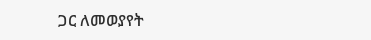ጋር ለመወያየት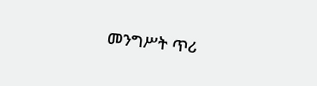መንግሥት ጥሪ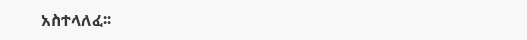አስተላለፈ፡፡